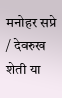मनोहर सप्रे / देवरुख
शेती या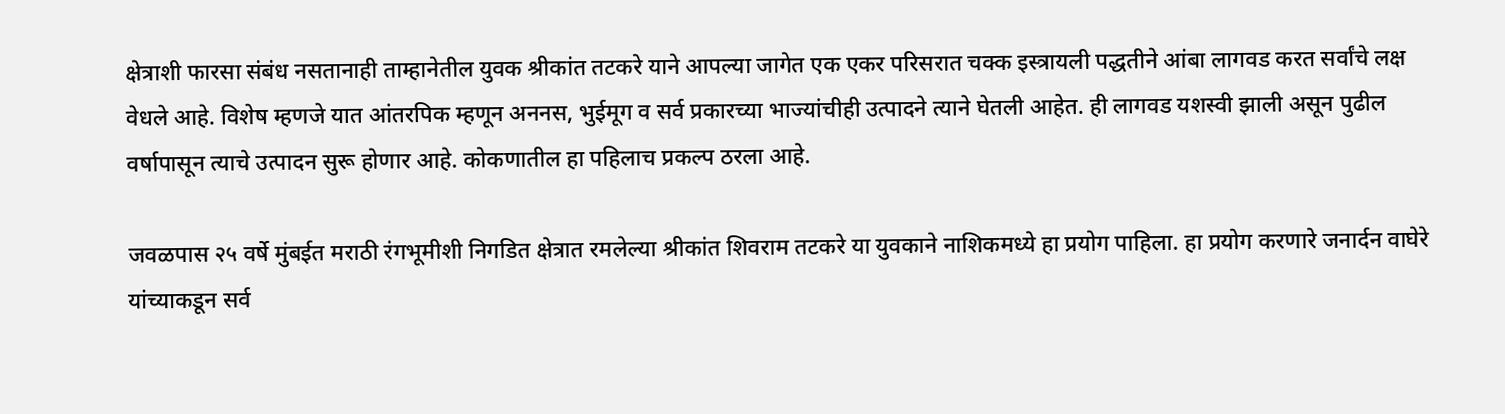क्षेत्राशी फारसा संबंध नसतानाही ताम्हानेतील युवक श्रीकांत तटकरे याने आपल्या जागेत एक एकर परिसरात चक्क इस्त्रायली पद्धतीने आंबा लागवड करत सर्वांचे लक्ष वेधले आहे. विशेष म्हणजे यात आंतरपिक म्हणून अननस, भुईमूग व सर्व प्रकारच्या भाज्यांचीही उत्पादने त्याने घेतली आहेत. ही लागवड यशस्वी झाली असून पुढील वर्षापासून त्याचे उत्पादन सुरू होणार आहे. कोकणातील हा पहिलाच प्रकल्प ठरला आहे.

जवळपास २५ वर्षे मुंबईत मराठी रंगभूमीशी निगडित क्षेत्रात रमलेल्या श्रीकांत शिवराम तटकरे या युवकाने नाशिकमध्ये हा प्रयोग पाहिला. हा प्रयोग करणारे जनार्दन वाघेरे यांच्याकडून सर्व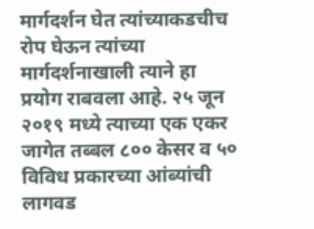मार्गदर्शन घेत त्यांच्याकडचीच रोप घेऊन त्यांच्या मार्गदर्शनाखाली त्याने हा प्रयोग राबवला आहे. २५ जून २०१९ मध्ये त्याच्या एक एकर जागेत तब्बल ८०० केसर व ५० विविध प्रकारच्या आंब्यांची लागवड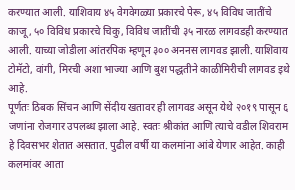करण्यात आली. याशिवाय ४५ वेगवेगळ्या प्रकारचे पेरू, ४५ विविध जातींचे काजू, ५० विविध प्रकारचे चिकु, विविध जातींची ३५ नारळ लागवडही करण्यात आली. याच्या जोडीला आंतरपिक म्हणून ३०० अननस लागवड झाली. याशिवाय टोमॅटो, वांगी, मिरची अशा भाज्या आणि बुश पद्धतीने काळीमिरीची लागवड इथे आहे.
पूर्णतः ठिबक सिंचन आणि सेंदीय खतावर ही लागवड असून येथे २०१९ पासून ६ जणांना रोजगार उपलब्ध झाला आहे. स्वतः श्रीकांत आणि त्याचे वडील शिवराम हे दिवसभर शेतात असतात. पुढील वर्षी या कलमांना आंबे येणार आहेत. काही कलमांवर आता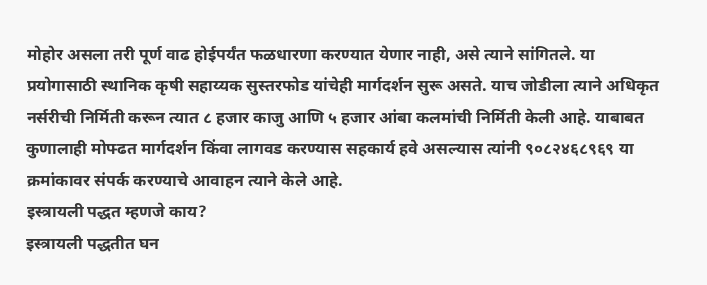मोहोर असला तरी पूर्ण वाढ होईपर्यंत फळधारणा करण्यात येणार नाही, असे त्याने सांगितले. या प्रयोगासाठी स्थानिक कृषी सहाय्यक सुस्तरफोड यांचेही मार्गदर्शन सुरू असते. याच जोडीला त्याने अधिकृत नर्सरीची निर्मिती करून त्यात ८ हजार काजु आणि ५ हजार आंबा कलमांची निर्मिती केली आहे. याबाबत कुणालाही मोफ्ढत मार्गदर्शन किंवा लागवड करण्यास सहकार्य हवे असल्यास त्यांनी ९०८२४६८९६९ या क्रमांकावर संपर्क करण्याचे आवाहन त्याने केले आहे.
इस्त्रायली पद्धत म्हणजे काय?
इस्त्रायली पद्धतीत घन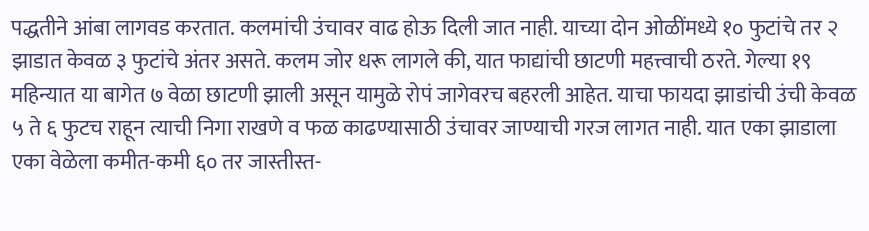पद्धतीने आंबा लागवड करतात. कलमांची उंचावर वाढ होऊ दिली जात नाही. याच्या दोन ओळींमध्ये १० फुटांचे तर २ झाडात केवळ ३ फुटांचे अंतर असते. कलम जोर धरू लागले की, यात फाद्यांची छाटणी महत्त्वाची ठरते. गेल्या १९ महिन्यात या बागेत ७ वेळा छाटणी झाली असून यामुळे रोपं जागेवरच बहरली आहेत. याचा फायदा झाडांची उंची केवळ ५ ते ६ फुटच राहून त्याची निगा राखणे व फळ काढण्यासाठी उंचावर जाण्याची गरज लागत नाही. यात एका झाडाला एका वेळेला कमीत-कमी ६० तर जास्तीस्त-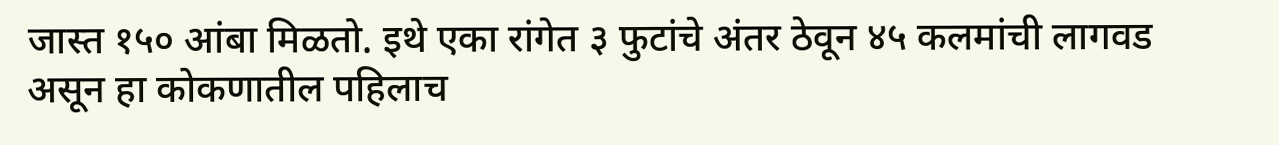जास्त १५० आंबा मिळतो. इथे एका रांगेत ३ फुटांचे अंतर ठेवून ४५ कलमांची लागवड असून हा कोकणातील पहिलाच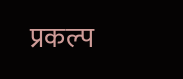प्रकल्प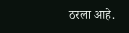ठरला आहे.